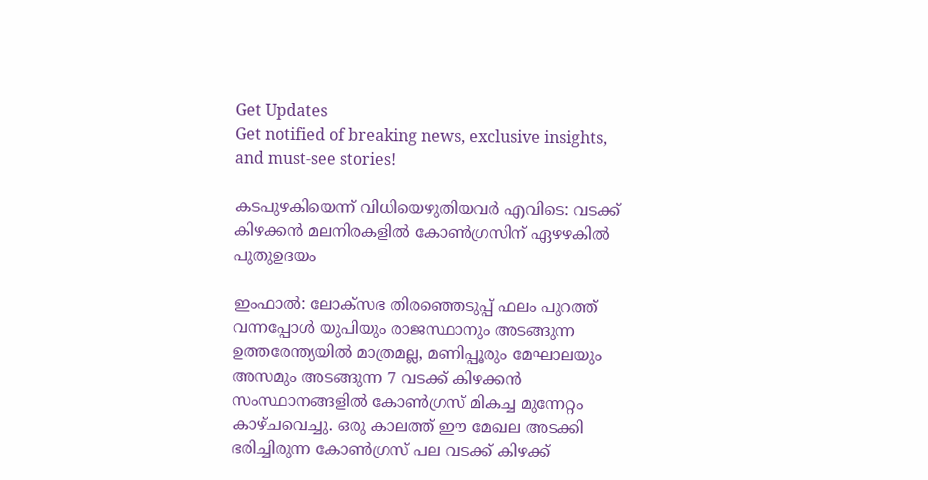Get Updates
Get notified of breaking news, exclusive insights, and must-see stories!

കടപുഴകിയെന്ന് വിധിയെഴുതിയവർ എവിടെ: വടക്ക് കിഴക്കന്‍ മലനിരകളില്‍ കോണ്‍ഗ്രസിന് ഏഴഴകില്‍ പുതുഉദയം

ഇംഫാൽ: ലോക്സഭ തിരഞ്ഞെടുപ്പ് ഫലം പുറത്ത് വന്നപ്പോള്‍ യുപിയും രാജസ്ഥാനും അടങ്ങുന്ന ഉത്തരേന്ത്യയില്‍ മാത്രമല്ല, മണിപ്പൂരും മേഘാലയും അസമും അടങ്ങുന്ന 7 വടക്ക് കിഴക്കന്‍ സംസ്ഥാനങ്ങളില്‍ കോണ്‍ഗ്രസ് മികച്ച മുന്നേറ്റം കാഴ്ചവെച്ചു. ഒരു കാലത്ത് ഈ മേഖല അടക്കി ഭരിച്ചിരുന്ന കോണ്‍ഗ്രസ് പല വടക്ക് കിഴക്ക്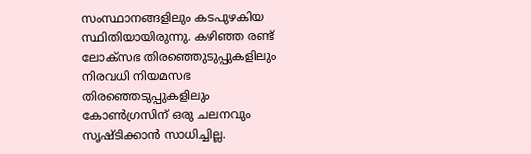സംസ്ഥാനങ്ങളിലും കടപുഴകിയ സ്ഥിതിയായിരുന്നു. കഴിഞ്ഞ രണ്ട് ലോക്സഭ തിരഞ്ഞെുടുപ്പുകളിലും നിരവധി നിയമസഭ തിരഞ്ഞെടുപ്പുകളിലും കോണ്‍ഗ്രസിന് ഒരു ചലനവും സൃഷ്ടിക്കാന്‍ സാധിച്ചില്ല.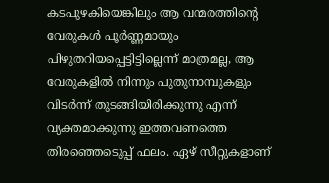കടപുഴകിയെങ്കിലും ആ വന്മരത്തിന്റെ വേരുകള്‍ പൂർണ്ണമായും പിഴുതറിയപ്പെട്ടിട്ടില്ലെന്ന് മാത്രമല്ല, ആ വേരുകളില്‍ നിന്നും പുതുനാമ്പുകളും വിടർന്ന് തുടങ്ങിയിരിക്കുന്നു എന്ന് വ്യക്തമാക്കുന്നു ഇത്തവണത്തെ തിരഞ്ഞെടെുപ്പ് ഫലം. ഏഴ് സീറ്റുകളാണ്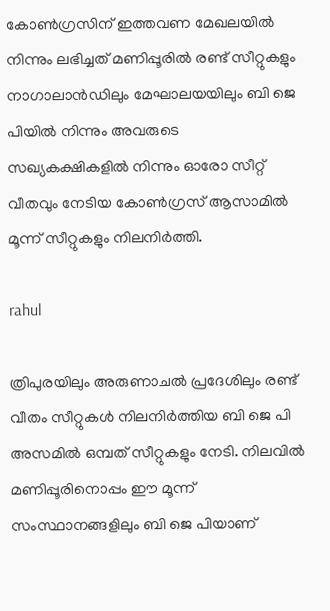കോണ്‍ഗ്രസിന് ഇത്തവണ മേഖലയില്‍ നിന്നും ലഭിച്ചത് മണിപ്പൂരിൽ രണ്ട് സീറ്റുകളും നാഗാലാൻഡിലും മേഘാലയയിലും ബി ജെ പിയിൽ നിന്നും അവരുടെ സഖ്യകക്ഷികളിൽ നിന്നും ഓരോ സീറ്റ് വീതവും നേടിയ കോണ്‍ഗ്രസ് ആസാമിൽ മൂന്ന് സീറ്റുകളും നിലനിർത്തി.

rahul

ത്രിപുരയിലും അരുണാചൽ പ്രദേശിലും രണ്ട് വീതം സീറ്റുകൾ നിലനിർത്തിയ ബി ജെ പി അസമില്‍ ഒമ്പത് സീറ്റുകളും നേടി. നിലവിൽ മണിപ്പൂരിനൊപ്പം ഈ മൂന്ന് സംസ്ഥാനങ്ങളിലും ബി ജെ പിയാണ്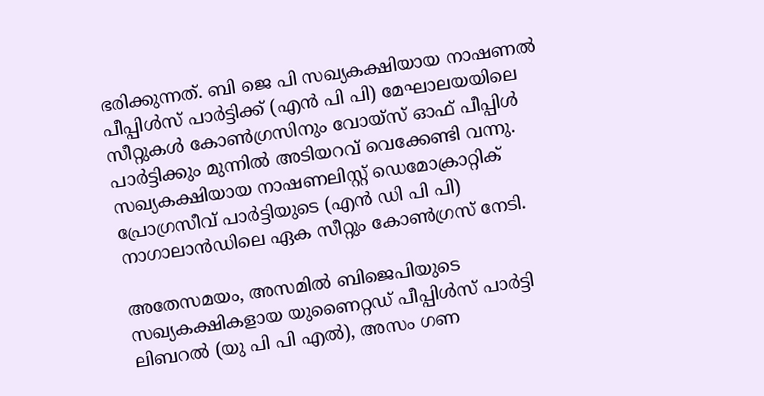ഭരിക്കുന്നത്. ബി ജെ പി സഖ്യകക്ഷിയായ നാഷണൽ പീപ്പിൾസ് പാർട്ടിക്ക് (എൻ പി പി) മേഘാലയയിലെ സീറ്റുകള്‍ കോൺഗ്രസിനും വോയ്സ് ഓഫ് പീപ്പിൾ പാർട്ടിക്കും മുന്നില്‍ അടിയറവ് വെക്കേണ്ടി വന്നു. സഖ്യകക്ഷിയായ നാഷണലിസ്റ്റ് ഡെമോക്രാറ്റിക് പ്രോഗ്രസീവ് പാർട്ടിയുടെ (എൻ ഡി പി പി) നാഗാലാൻഡിലെ ഏക സീറ്റും കോൺഗ്രസ് നേടി.

അതേസമയം, അസമിൽ ബിജെപിയുടെ സഖ്യകക്ഷികളായ യുണൈറ്റഡ് പീപ്പിൾസ് പാർട്ടി ലിബറൽ (യു പി പി എൽ), അസം ഗണ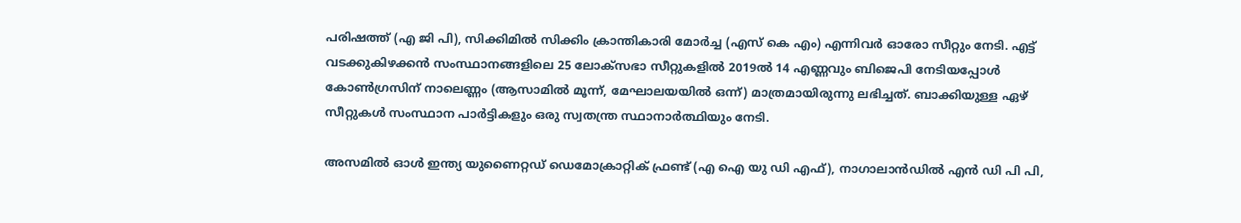പരിഷത്ത് (എ ജി പി), സിക്കിമിൽ സിക്കിം ക്രാന്തികാരി മോർച്ച (എസ്‌ കെ എം) എന്നിവർ ഓരോ സീറ്റും നേടി. എട്ട് വടക്കുകിഴക്കൻ സംസ്ഥാനങ്ങളിലെ 25 ലോക്‌സഭാ സീറ്റുകളിൽ 2019ൽ 14 എണ്ണവും ബിജെപി നേടിയപ്പോൾ കോൺഗ്രസിന് നാലെണ്ണം (ആസാമിൽ മൂന്ന്, മേഘാലയയിൽ ഒന്ന്) മാത്രമായിരുന്നു ലഭിച്ചത്. ബാക്കിയുള്ള ഏഴ് സീറ്റുകൾ സംസ്ഥാന പാർട്ടികളും ഒരു സ്വതന്ത്ര സ്ഥാനാർത്ഥിയും നേടി.

അസമിൽ ഓൾ ഇന്ത്യ യുണൈറ്റഡ് ഡെമോക്രാറ്റിക് ഫ്രണ്ട് (എ ഐ യു ഡി എഫ്), നാഗാലാൻഡിൽ എൻ ഡി പി പി,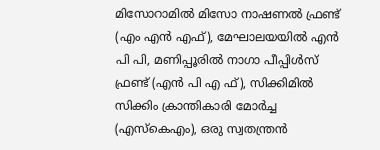മിസോറാമിൽ മിസോ നാഷണൽ ഫ്രണ്ട് (എം എൻ എഫ്), മേഘാലയയിൽ എൻ പി പി, മണിപ്പൂരിൽ നാഗാ പീപ്പിൾസ് ഫ്രണ്ട് (എൻ പി എ ഫ്), സിക്കിമിൽ സിക്കിം ക്രാന്തികാരി മോർച്ച (എസ്‌കെഎം), ഒരു സ്വതന്ത്രന്‍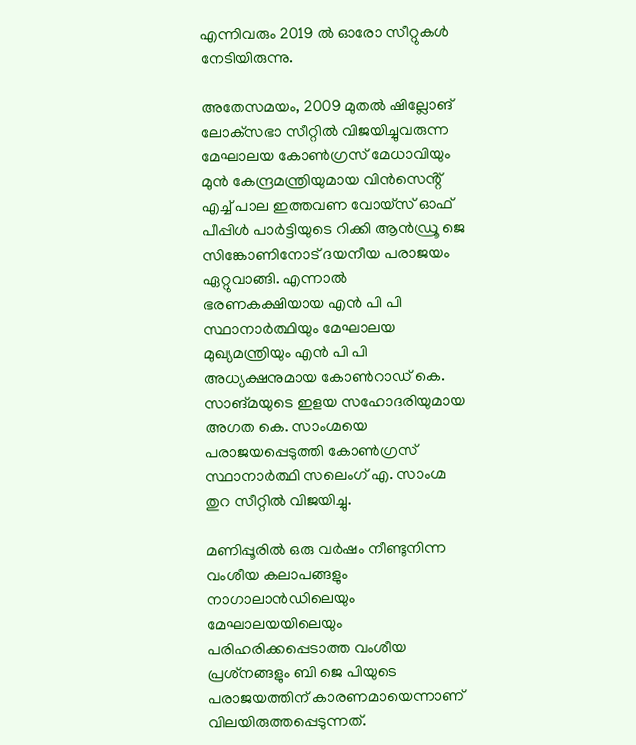എന്നിവരും 2019 ല്‍ ഓരോ സീറ്റുകള്‍ നേടിയിരുന്നു.

അതേസമയം, 2009 മുതൽ ഷില്ലോങ് ലോക്‌സഭാ സീറ്റിൽ വിജയിച്ചുവരുന്ന മേഘാലയ കോൺഗ്രസ് മേധാവിയും മുൻ കേന്ദ്രമന്ത്രിയുമായ വിൻസെൻ്റ് എച്ച് പാല ഇത്തവണ വോയ്‌സ് ഓഫ് പീപ്പിൾ പാർട്ടിയുടെ റിക്കി ആൻഡ്രൂ ജെ സിങ്കോണിനോട് ദയനീയ പരാജയം ഏറ്റുവാങ്ങി. എന്നാല്‍ ഭരണകക്ഷിയായ എൻ പി പി സ്ഥാനാർത്ഥിയും മേഘാലയ മുഖ്യമന്ത്രിയും എൻ പി പി അധ്യക്ഷനുമായ കോൺറാഡ് കെ. സാങ്മയുടെ ഇളയ സഹോദരിയുമായ അഗത കെ. സാംഗ്മയെ പരാജയപ്പെടുത്തി കോൺഗ്രസ് സ്ഥാനാർത്ഥി സലെംഗ് എ. സാംഗ്മ തുറ സീറ്റിൽ വിജയിച്ചു.

മണിപ്പൂരിൽ ഒരു വർഷം നീണ്ടുനിന്ന വംശീയ കലാപങ്ങളും നാഗാലാൻഡിലെയും മേഘാലയയിലെയും പരിഹരിക്കപ്പെടാത്ത വംശീയ പ്രശ്‌നങ്ങളും ബി ജെ പിയുടെ പരാജയത്തിന് കാരണമായെന്നാണ് വിലയിരുത്തപ്പെടുന്നത്.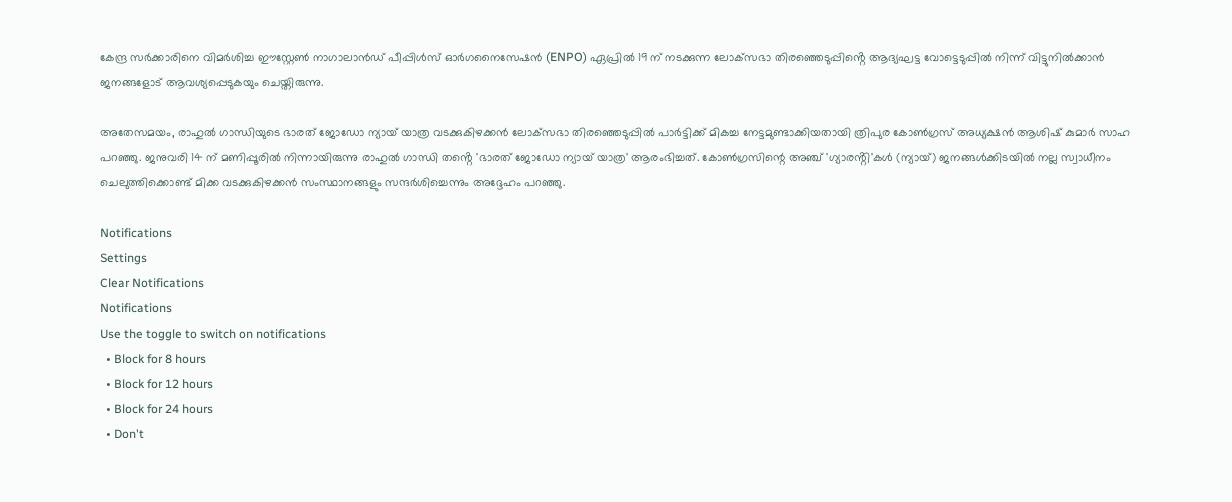കേന്ദ്ര സർക്കാരിനെ വിമർശിച്ച ഈസ്റ്റേൺ നാഗാലാൻഡ് പീപ്പിൾസ് ഓർഗനൈസേഷൻ (ENPO) ഏപ്രിൽ 19 ന് നടക്കുന്ന ലോക്‌സഭാ തിരഞ്ഞെടുപ്പിൻ്റെ ആദ്യഘട്ട വോട്ടെടുപ്പിൽ നിന്ന് വിട്ടുനിൽക്കാൻ ജനങ്ങളോട് ആവശ്യപ്പെടുകയും ചെയ്തിരുന്നു.

അതേസമയം, രാഹുൽ ഗാന്ധിയുടെ ഭാരത് ജോഡോ ന്യായ് യാത്ര വടക്കുകിഴക്കൻ ലോക്‌സഭാ തിരഞ്ഞെടുപ്പിൽ പാർട്ടിക്ക് മികച്ച നേട്ടമുണ്ടാക്കിയതായി ത്രിപുര കോൺഗ്രസ് അധ്യക്ഷൻ ആശിഷ് കുമാർ സാഹ പറഞ്ഞു. ജനുവരി 14 ന് മണിപ്പൂരിൽ നിന്നായിരുന്നു രാഹുൽ ഗാന്ധി തൻ്റെ 'ഭാരത് ജോഡോ ന്യായ് യാത്ര' ആരംഭിച്ചത്. കോണ്‍ഗ്രസിന്റെ അഞ്ച് 'ഗ്യാരൻ്റി'കൾ (ന്യായ്) ജനങ്ങൾക്കിടയിൽ നല്ല സ്വാധീനം ചെലുത്തിക്കൊണ്ട് മിക്ക വടക്കുകിഴക്കൻ സംസ്ഥാനങ്ങളും സന്ദർശിച്ചെന്നും അദ്ദേഹം പറഞ്ഞു.

Notifications
Settings
Clear Notifications
Notifications
Use the toggle to switch on notifications
  • Block for 8 hours
  • Block for 12 hours
  • Block for 24 hours
  • Don't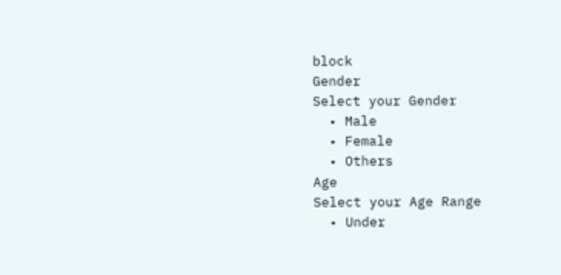block
Gender
Select your Gender
  • Male
  • Female
  • Others
Age
Select your Age Range
  • Under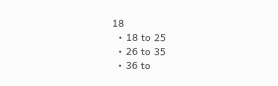18
  • 18 to 25
  • 26 to 35
  • 36 to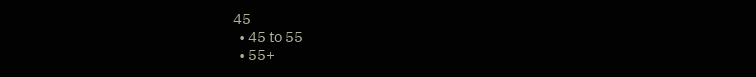45
  • 45 to 55
  • 55+